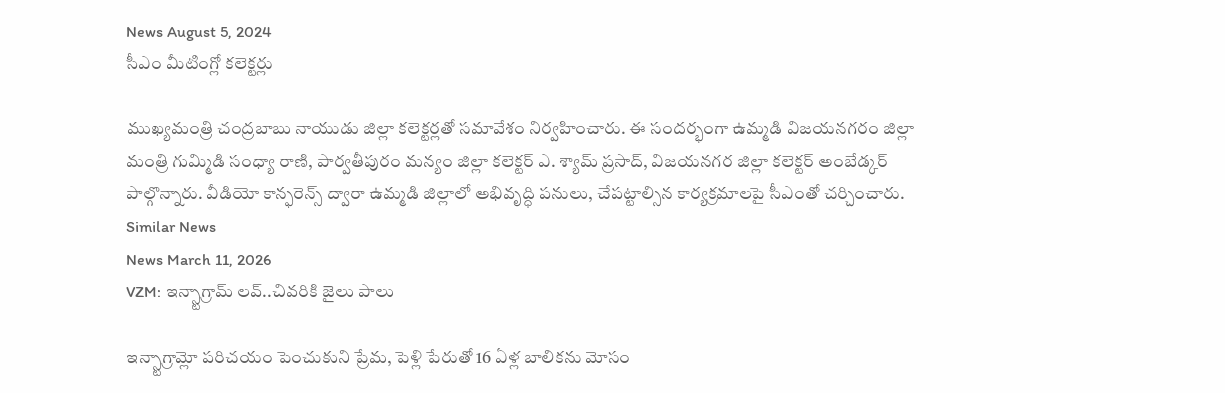News August 5, 2024
సీఎం మీటింగ్లో కలెక్టర్లు

ముఖ్యమంత్రి చంద్రబాబు నాయుడు జిల్లా కలెక్టర్లతో సమావేశం నిర్వహించారు. ఈ సందర్భంగా ఉమ్మడి విజయనగరం జిల్లా మంత్రి గుమ్మిడి సంధ్యా రాణి, పార్వతీపురం మన్యం జిల్లా కలెక్టర్ ఎ. శ్యామ్ ప్రసాద్, విజయనగర జిల్లా కలెక్టర్ అంబేడ్కర్ పాల్గొన్నారు. వీడియో కాన్ఫరెన్స్ ద్వారా ఉమ్మడి జిల్లాలో అభివృద్ధి పనులు, చేపట్టాల్సిన కార్యక్రమాలపై సీఎంతో చర్చించారు.
Similar News
News March 11, 2026
VZM: ఇన్స్టాగ్రామ్ లవ్..చివరికి జైలు పాలు

ఇన్స్టాగ్రామ్లో పరిచయం పెంచుకుని ప్రేమ, పెళ్లి పేరుతో 16 ఏళ్ల బాలికను మోసం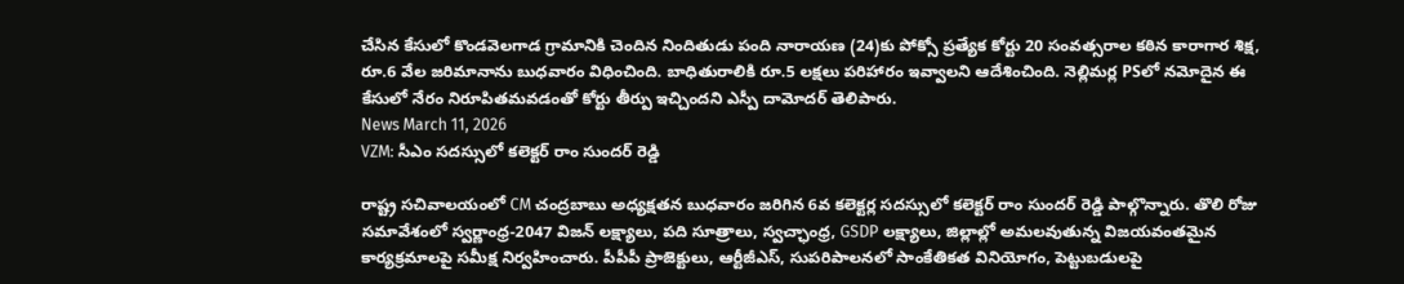చేసిన కేసులో కొండవెలగాడ గ్రామానికి చెందిన నిందితుడు పంది నారాయణ (24)కు పోక్సో ప్రత్యేక కోర్టు 20 సంవత్సరాల కఠిన కారాగార శిక్ష, రూ.6 వేల జరిమానాను బుధవారం విధించింది. బాధితురాలికి రూ.5 లక్షలు పరిహారం ఇవ్వాలని ఆదేశించింది. నెల్లిమర్ల PSలో నమోదైన ఈ కేసులో నేరం నిరూపితమవడంతో కోర్టు తీర్పు ఇచ్చిందని ఎస్పీ దామోదర్ తెలిపారు.
News March 11, 2026
VZM: సీఎం సదస్సులో కలెక్టర్ రాం సుందర్ రెడ్డి

రాష్ట్ర సచివాలయంలో CM చంద్రబాబు అధ్యక్షతన బుధవారం జరిగిన 6వ కలెక్టర్ల సదస్సులో కలెక్టర్ రాం సుందర్ రెడ్డి పాల్గొన్నారు. తొలి రోజు సమావేశంలో స్వర్ణాంధ్ర-2047 విజన్ లక్ష్యాలు, పది సూత్రాలు, స్వచ్ఛాంధ్ర, GSDP లక్ష్యాలు, జిల్లాల్లో అమలవుతున్న విజయవంతమైన కార్యక్రమాలపై సమీక్ష నిర్వహించారు. పీపీపీ ప్రాజెక్టులు, ఆర్టీజీఎస్, సుపరిపాలనలో సాంకేతికత వినియోగం, పెట్టుబడులపై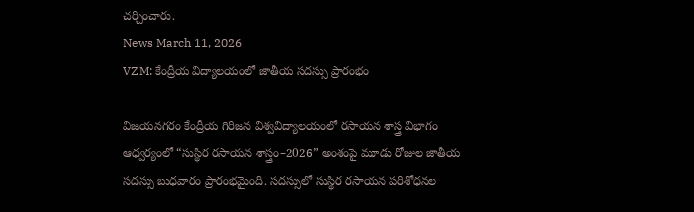చర్చించారు.
News March 11, 2026
VZM: కేంద్రీయ విద్యాలయంలో జాతీయ సదస్సు ప్రారంభం

విజయనగరం కేంద్రీయ గిరిజన విశ్వవిద్యాలయంలో రసాయన శాస్త్ర విభాగం ఆధ్వర్యంలో “సుస్థిర రసాయన శాస్త్రం–2026” అంశంపై మూడు రోజుల జాతీయ సదస్సు బుధవారం ప్రారంభమైంది. సదస్సులో సుస్థిర రసాయన పరిశోధనల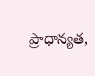ప్రాధాన్యత,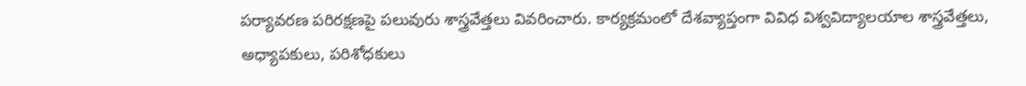పర్యావరణ పరిరక్షణపై పలువురు శాస్త్రవేత్తలు వివరించారు. కార్యక్రమంలో దేశవ్యాప్తంగా వివిధ విశ్వవిద్యాలయాల శాస్త్రవేత్తలు, అధ్యాపకులు, పరిశోధకులు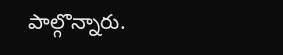పాల్గొన్నారు.